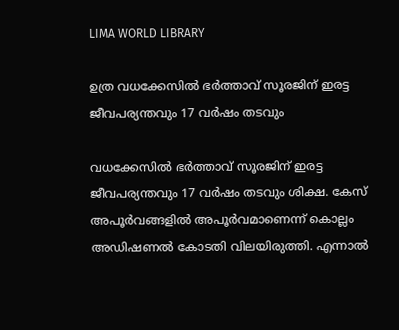LIMA WORLD LIBRARY

ഉത്ര വധക്കേസില്‍ ഭര്‍ത്താവ് സൂരജിന് ഇരട്ട ജീവപര്യന്തവും 17 വര്‍ഷം തടവും

വധക്കേസില്‍ ഭര്‍ത്താവ് സൂരജിന് ഇരട്ട ജീവപര്യന്തവും 17 വര്‍ഷം തടവും ശിക്ഷ. കേസ് അപൂര്‍വങ്ങളില്‍ അപൂര്‍വമാണെന്ന് കൊല്ലം അഡിഷണല്‍ കോടതി വിലയിരുത്തി. എന്നാല്‍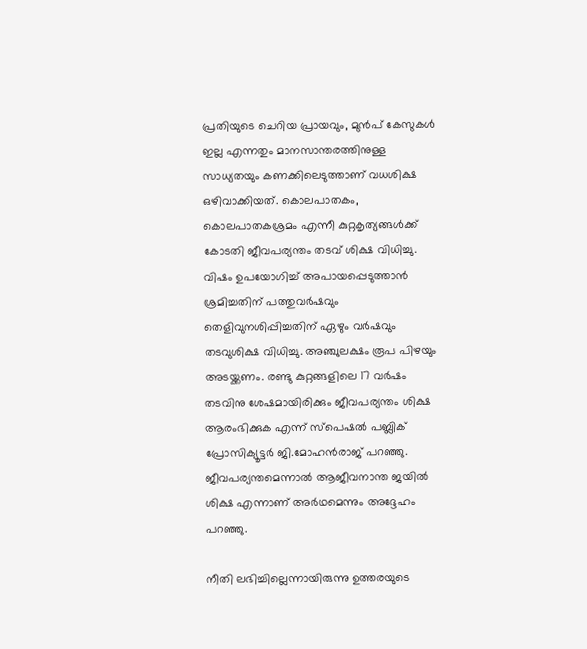പ്രതിയുടെ ചെറിയ പ്രായവും, മുന്‍പ് കേസുകള്‍ ഇല്ല എന്നതും മാനസാന്തരത്തിനുള്ള സാധ്യതയും കണക്കിലെടുത്താണ് വധശിക്ഷ ഒഴിവാക്കിയത്. കൊലപാതകം, കൊലപാതകശ്രമം എന്നീ കുറ്റകൃത്യങ്ങള്‍ക്ക് കോടതി ജീവപര്യന്തം തടവ് ശിക്ഷ വിധിച്ചു. വിഷം ഉപയോഗിച്ച് അപായപ്പെടുത്താന്‍ ശ്രമിച്ചതിന് പത്തുവര്‍ഷവും തെളിവുനശിപ്പിച്ചതിന് ഏഴും വര്‍ഷവും തടവുശിക്ഷ വിധിച്ചു. അഞ്ചുലക്ഷം രൂപ പിഴയും അടയ്ക്കണം. രണ്ടു കുറ്റങ്ങളിലെ 17 വര്‍ഷം തടവിനു ശേഷമായിരിക്കും ജീവപര്യന്തം ശിക്ഷ ആരംഭിക്കുക എന്ന് സ്പെഷല്‍ പബ്ലിക് പ്രോസിക്യൂട്ടര്‍ ജി.മോഹന്‍രാജ് പറഞ്ഞു. ജീവപര്യന്തമെന്നാല്‍ ആജീവനാന്ത ജയില്‍ ശിക്ഷ എന്നാണ് അര്‍ഥമെന്നും അദ്ദേഹം പറഞ്ഞു.

നീതി ലഭിച്ചില്ലെന്നായിരുന്നു ഉത്തരയുടെ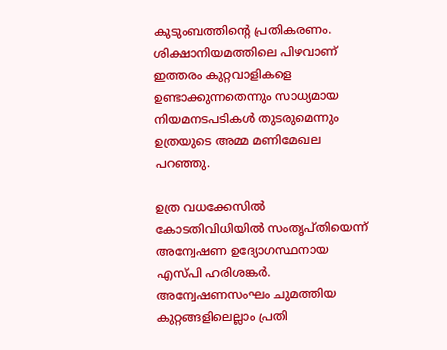കുടുംബത്തിന്റെ പ്രതികരണം. ശിക്ഷാനിയമത്തിലെ പിഴവാണ് ഇത്തരം കുറ്റവാളികളെ ഉണ്ടാക്കുന്നതെന്നും സാധ്യമായ നിയമനടപടികള്‍ തുടരുമെന്നും ഉത്രയുടെ അമ്മ മണിമേഖല പറഞ്ഞു.

ഉത്ര വധക്കേസില്‍ കോടതിവിധിയില്‍ സംതൃപ്തിയെന്ന് അന്വേഷണ ഉദ്യോഗസ്ഥനായ എസ്പി ഹരിശങ്കര്‍. അന്വേഷണസംഘം ചുമത്തിയ കുറ്റങ്ങളിലെല്ലാം പ്രതി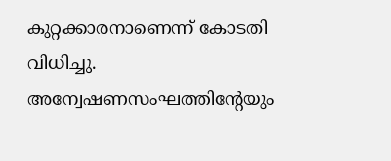കുറ്റക്കാരനാണെന്ന് കോടതി വിധിച്ചു. അന്വേഷണസംഘത്തിന്റേയും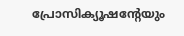പ്രോസിക്യൂഷന്റേയും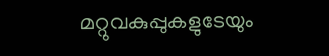മറ്റുവകുപ്പുകളുടേയും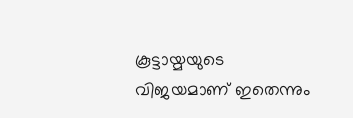കൂട്ടായ്മയുടെ വിജയമാണ് ഇതെന്നും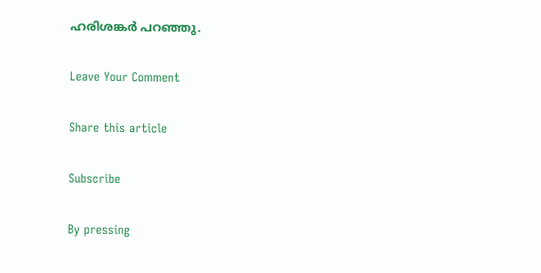ഹരിശങ്കര്‍ പറഞ്ഞു.

Leave Your Comment

Share this article

Subscribe

By pressing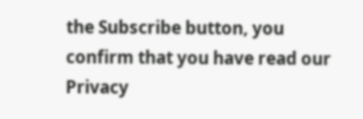the Subscribe button, you confirm that you have read our Privacy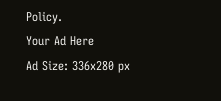Policy.
Your Ad Here
Ad Size: 336x280 px